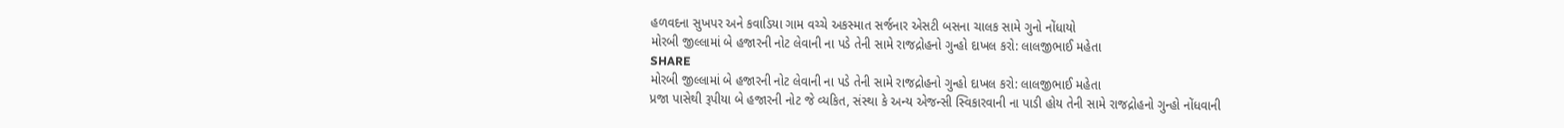હળવદના સુખપર અને કવાડિયા ગામ વચ્ચે અકસ્માત સર્જનાર એસટી બસના ચાલક સામે ગુનો નોંધાયો
મોરબી જીલ્લામાં બે હજારની નોટ લેવાની ના પડે તેની સામે રાજદ્રોહનો ગુન્હો દાખલ કરો: લાલજીભાઈ મહેતા
SHARE
મોરબી જીલ્લામાં બે હજારની નોટ લેવાની ના પડે તેની સામે રાજદ્રોહનો ગુન્હો દાખલ કરો: લાલજીભાઈ મહેતા
પ્રજા પાસેથી રૂપીયા બે હજારની નોટ જે વ્યકિત, સંસ્થા કે અન્ય એજન્સી સ્વિકારવાની ના પાડી હોય તેની સામે રાજદ્રોહનો ગુન્હો નોંધવાની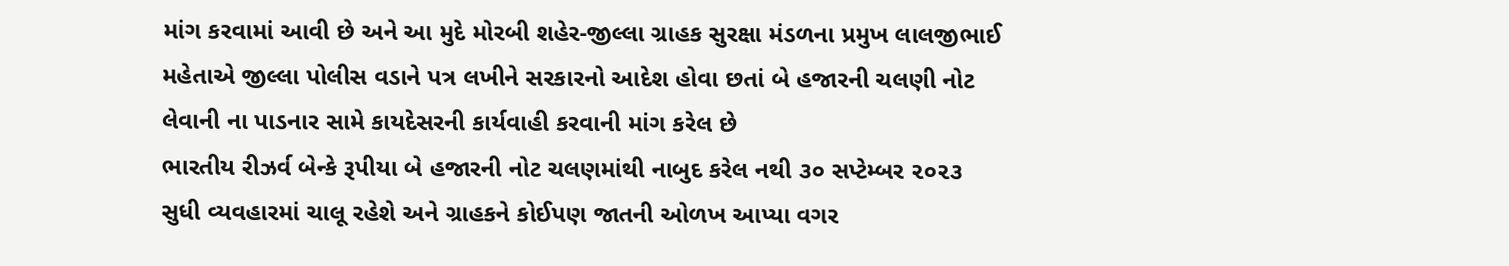માંગ કરવામાં આવી છે અને આ મુદે મોરબી શહેર-જીલ્લા ગ્રાહક સુરક્ષા મંડળના પ્રમુખ લાલજીભાઈ મહેતાએ જીલ્લા પોલીસ વડાને પત્ર લખીને સરકારનો આદેશ હોવા છતાં બે હજારની ચલણી નોટ લેવાની ના પાડનાર સામે કાયદેસરની કાર્યવાહી કરવાની માંગ કરેલ છે
ભારતીય રીઝર્વ બેન્કે રૂપીયા બે હજારની નોટ ચલણમાંથી નાબુદ કરેલ નથી ૩૦ સપ્ટેમ્બર ૨૦૨૩ સુધી વ્યવહારમાં ચાલૂ રહેશે અને ગ્રાહકને કોઈપણ જાતની ઓળખ આપ્યા વગર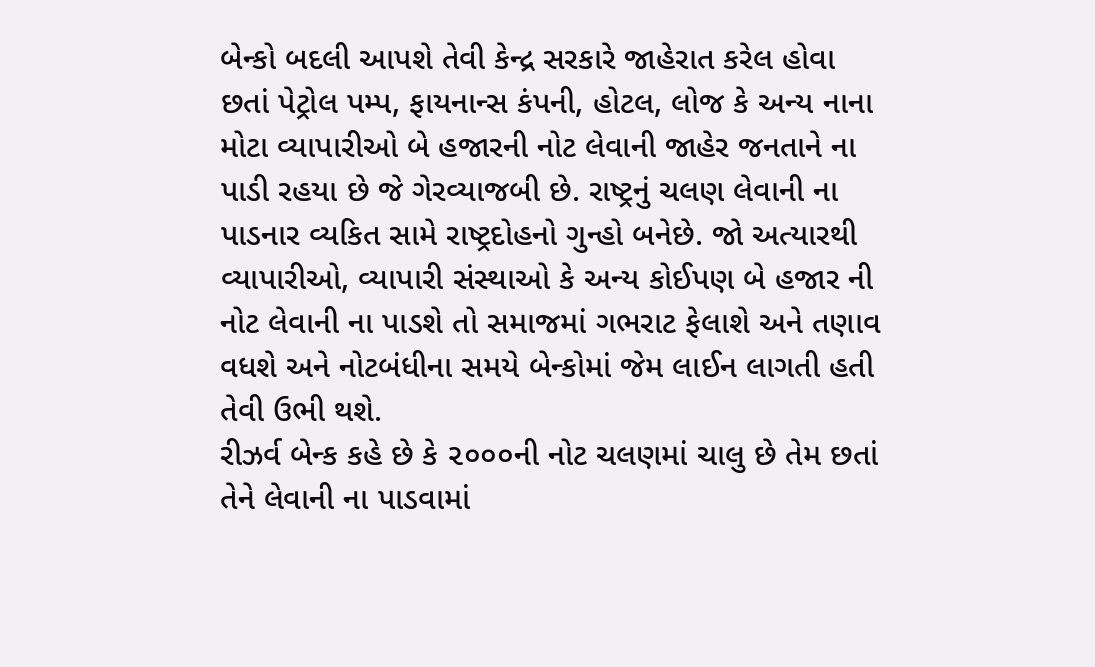બેન્કો બદલી આપશે તેવી કેન્દ્ર સરકારે જાહેરાત કરેલ હોવા છતાં પેટ્રોલ પમ્પ, ફાયનાન્સ કંપની, હોટલ, લોજ કે અન્ય નાના મોટા વ્યાપારીઓ બે હજારની નોટ લેવાની જાહેર જનતાને ના પાડી રહયા છે જે ગેરવ્યાજબી છે. રાષ્ટ્રનું ચલણ લેવાની ના પાડનાર વ્યકિત સામે રાષ્ટ્રદોહનો ગુન્હો બનેછે. જો અત્યારથી વ્યાપારીઓ, વ્યાપારી સંસ્થાઓ કે અન્ય કોઈપણ બે હજાર ની નોટ લેવાની ના પાડશે તો સમાજમાં ગભરાટ ફેલાશે અને તણાવ વધશે અને નોટબંધીના સમયે બેન્કોમાં જેમ લાઈન લાગતી હતી તેવી ઉભી થશે.
રીઝર્વ બેન્ક કહે છે કે ૨૦૦૦ની નોટ ચલણમાં ચાલુ છે તેમ છતાં તેને લેવાની ના પાડવામાં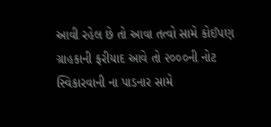આવી રહેલ છે તો આવા તત્વો સામે કોઈપણ ગ્રાહકાની ફરીયાદ આવે તો ૨૦૦૦ની નોટ સ્વિકારવાની ના પાડનાર સામે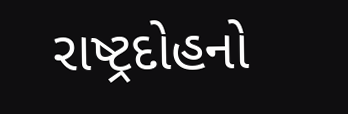રાષ્ટ્રદોહનો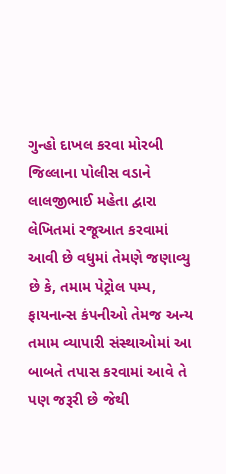ગુન્હો દાખલ કરવા મોરબી જિલ્લાના પોલીસ વડાને લાલજીભાઈ મહેતા દ્વારા લેખિતમાં રજૂઆત કરવામાં આવી છે વધુમાં તેમણે જણાવ્યુ છે કે, તમામ પેટ્રોલ પમ્પ, ફાયનાન્સ કંપનીઓ તેમજ અન્ય તમામ વ્યાપારી સંસ્થાઓમાં આ બાબતે તપાસ કરવામાં આવે તે પણ જરૂરી છે જેથી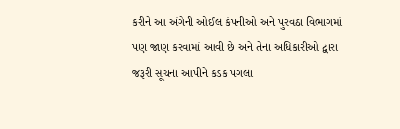કરીને આ અંગેની ઓઈલ કંપનીઓ અને પુરવઠા વિભાગમાં પણ જાણ કરવામાં આવી છે અને તેના અધિકારીઓ દ્વારા જરૂરી સૂચના આપીને કડક પગલા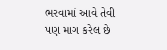ભરવામાં આવે તેવી પણ માગ કરેલ છે